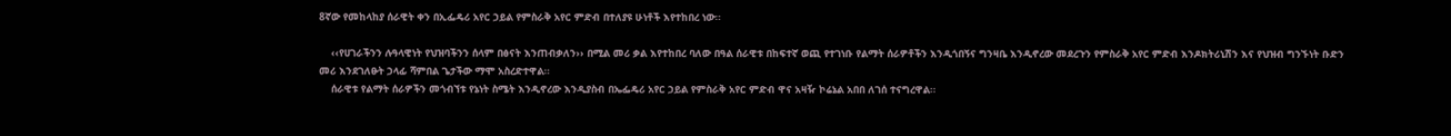8ኛው የመከላከያ ሰራዊት ቀን በኢፌዴሪ አየር ኃይል የምስራቅ አየር ምድብ በተለያዩ ሁነቶች እየተከበረ ነው፡፡

    ‹‹የሀገራችንን ሉዓላዊነት የህዝባችንን ሰላም በፅናት እንጠብቃለን›› በሚል መሪ ቃል እየተከበረ ባለው በዓል ሰራዊቱ በከፍተኛ ወጪ የተገነቡ የልማት ሰራዎቶችን እንዲጎበኝና ግንዛቤ እንዲኖረው መደረጉን የምስራቅ አየር ምድብ እንዶክትሪኒሽን እና የህዝብ ግንኙነት ቡድን መሪ እንደገለፁት ኃላፊ ሻምበል ጌታችው ማሞ አስረድተዋል፡፡
    ሰራዊቱ የልማት ሰራዎችን መጎብኘቱ የኔነት ስሜት እንዲኖረው እንዲያስብ በኤፌዴሪ አየር ኃይል የምስራቅ አየር ምድብ ዋና አዛዥ ኮሬኔል አበበ ለገሰ ተናግረዋል፡፡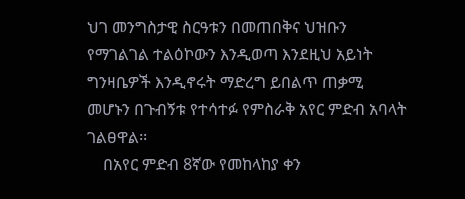ህገ መንግስታዊ ስርዓቱን በመጠበቅና ህዝቡን የማገልገል ተልዕኮውን እንዲወጣ እንደዚህ አይነት ግንዛቤዎች እንዲኖሩት ማድረግ ይበልጥ ጠቃሚ መሆኑን በጉብኝቱ የተሳተፉ የምስራቅ አየር ምድብ አባላት ገልፀዋል፡፡
    በአየር ምድብ 8ኛው የመከላከያ ቀን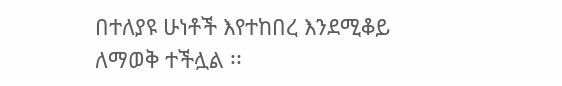በተለያዩ ሁነቶች እየተከበረ እንደሚቆይ ለማወቅ ተችሏል ፡፡